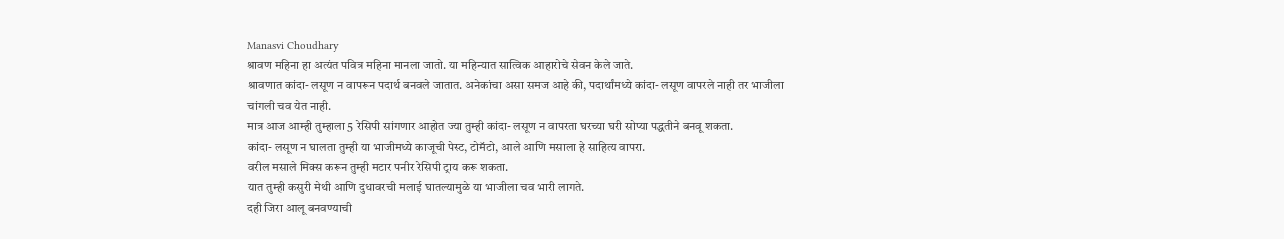Manasvi Choudhary
श्रावण महिना हा अत्यंत पवित्र महिना मानला जातो. या महिन्यात सात्विक आहारोचे सेवन केले जाते.
श्रावणात कांदा- लसूण न वापरून पदार्थ बनवले जातात. अनेकांचा असा समज आहे की, पदार्थांमध्ये कांदा- लसूण वापरले नाही तर भाजीला चांगली चव येत नाही.
मात्र आज आम्ही तुम्हाला 5 रेसिपी सांगणार आहोत ज्या तुम्ही कांदा- लसूण न वापरता घरच्या घरी सोप्या पद्धतीने बनवू शकता.
कांदा- लसूण न घालता तुम्ही या भाजीमध्ये काजूची पेस्ट, टोमॅटो, आले आणि मसाला हे साहित्य वापरा.
वरील मसाले मिक्स करून तुम्ही मटार पनीर रेसिपी ट्राय करू शकता.
यात तुम्ही कसुरी मेथी आणि दुधावरची मलाई घातल्यामुळे या भाजीला चव भारी लागते.
दही जिरा आलू बनवण्याची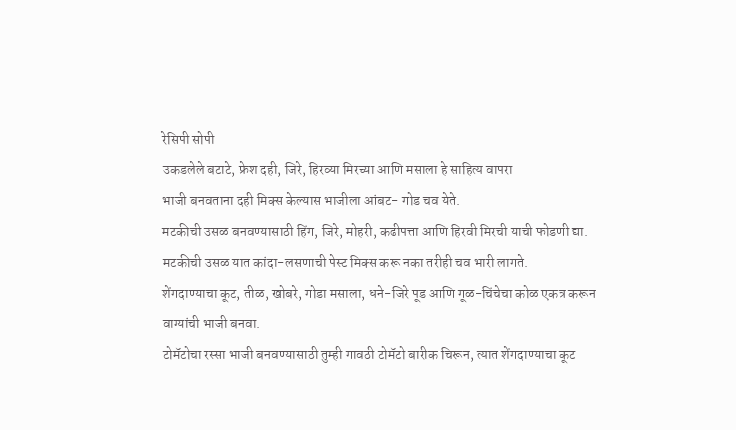रेसिपी सोपी
उकडलेले बटाटे, फ्रेश दही, जिरे, हिरव्या मिरच्या आणि मसाला हे साहित्य वापरा
भाजी बनवताना दही मिक्स केल्यास भाजीला आंबट- गोड चव येते.
मटकीची उसळ बनवण्यासाठी हिंग, जिरे, मोहरी, कढीपत्ता आणि हिरवी मिरची याची फोडणी द्या.
मटकीची उसळ यात कांदा-लसणाची पेस्ट मिक्स करू नका तरीही चव भारी लागते.
शेंगदाण्याचा कूट, तीळ, खोबरे, गोडा मसाला, धने-जिरे पूड आणि गूळ-चिंचेचा कोळ एकत्र करून वाग्यांची भाजी बनवा.
टोमॅटोचा रस्सा भाजी बनवण्यासाठी तुम्ही गावठी टोमॅटो बारीक चिरून, त्यात शेंगदाण्याचा कूट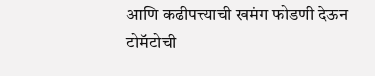आणि कढीपत्त्याची खमंग फोडणी देऊन टोमॅटोची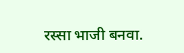रस्सा भाजी बनवा.